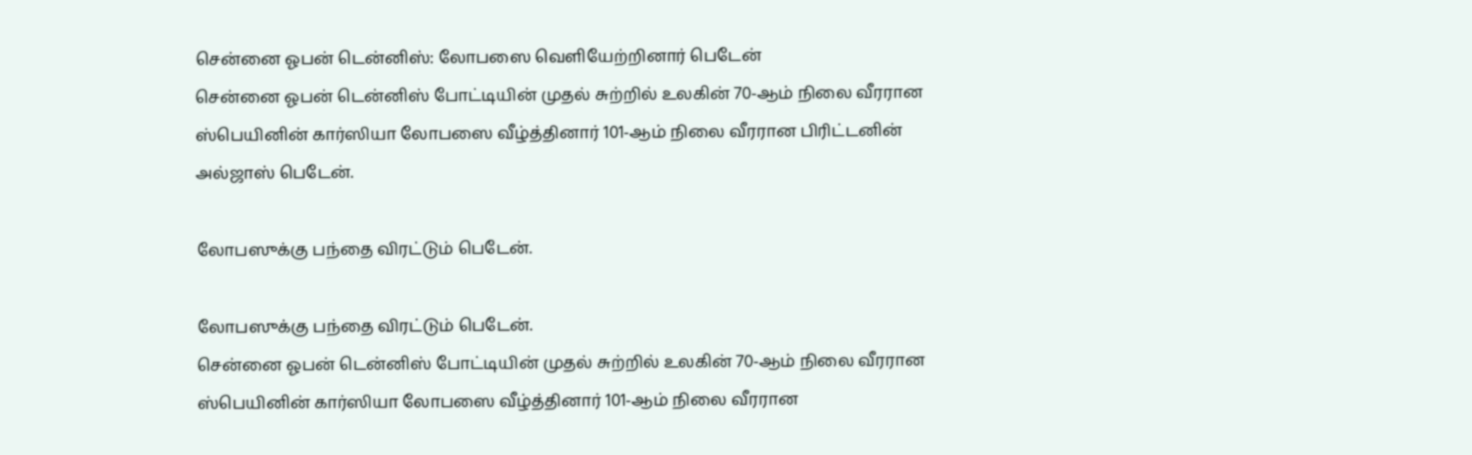சென்னை ஓபன் டென்னிஸ்: லோபஸை வெளியேற்றினார் பெடேன்
சென்னை ஓபன் டென்னிஸ் போட்டியின் முதல் சுற்றில் உலகின் 70-ஆம் நிலை வீரரான ஸ்பெயினின் கார்ஸியா லோபஸை வீழ்த்தினார் 101-ஆம் நிலை வீரரான பிரிட்டனின் அல்ஜாஸ் பெடேன்.

லோபஸுக்கு பந்தை விரட்டும் பெடேன்.

லோபஸுக்கு பந்தை விரட்டும் பெடேன்.
சென்னை ஓபன் டென்னிஸ் போட்டியின் முதல் சுற்றில் உலகின் 70-ஆம் நிலை வீரரான ஸ்பெயினின் கார்ஸியா லோபஸை வீழ்த்தினார் 101-ஆம் நிலை வீரரான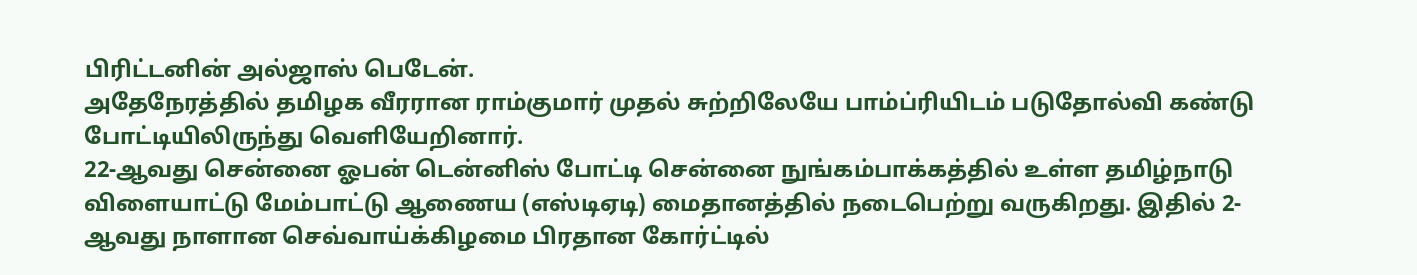பிரிட்டனின் அல்ஜாஸ் பெடேன்.
அதேநேரத்தில் தமிழக வீரரான ராம்குமார் முதல் சுற்றிலேயே பாம்ப்ரியிடம் படுதோல்வி கண்டு போட்டியிலிருந்து வெளியேறினார்.
22-ஆவது சென்னை ஓபன் டென்னிஸ் போட்டி சென்னை நுங்கம்பாக்கத்தில் உள்ள தமிழ்நாடு விளையாட்டு மேம்பாட்டு ஆணைய (எஸ்டிஏடி) மைதானத்தில் நடைபெற்று வருகிறது. இதில் 2-ஆவது நாளான செவ்வாய்க்கிழமை பிரதான கோர்ட்டில்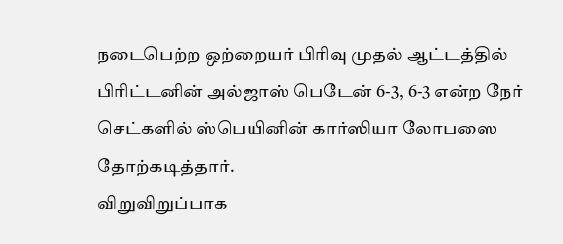நடைபெற்ற ஒற்றையர் பிரிவு முதல் ஆட்டத்தில் பிரிட்டனின் அல்ஜாஸ் பெடேன் 6-3, 6-3 என்ற நேர் செட்களில் ஸ்பெயினின் கார்ஸியா லோபஸை தோற்கடித்தார்.
விறுவிறுப்பாக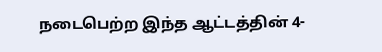நடைபெற்ற இந்த ஆட்டத்தின் 4-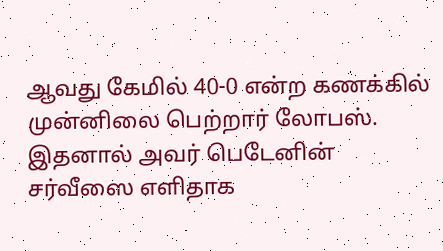ஆவது கேமில் 40-0 என்ற கணக்கில் முன்னிலை பெற்றார் லோபஸ். இதனால் அவர் பெடேனின் சர்வீஸை எளிதாக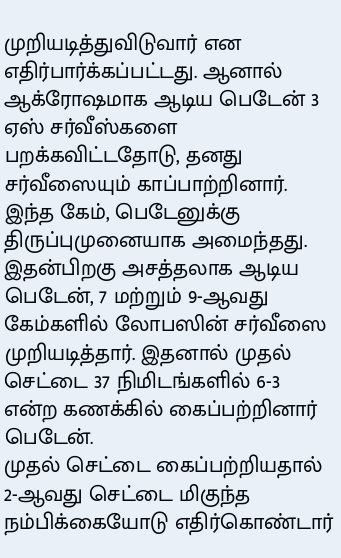முறியடித்துவிடுவார் என எதிர்பார்க்கப்பட்டது. ஆனால் ஆக்ரோஷமாக ஆடிய பெடேன் 3 ஏஸ் சர்வீஸ்களை பறக்கவிட்டதோடு, தனது சர்வீஸையும் காப்பாற்றினார். இந்த கேம், பெடேனுக்கு திருப்புமுனையாக அமைந்தது. இதன்பிறகு அசத்தலாக ஆடிய பெடேன், 7 மற்றும் 9-ஆவது கேம்களில் லோபஸின் சர்வீஸை முறியடித்தார். இதனால் முதல் செட்டை 37 நிமிடங்களில் 6-3 என்ற கணக்கில் கைப்பற்றினார் பெடேன்.
முதல் செட்டை கைப்பற்றியதால் 2-ஆவது செட்டை மிகுந்த நம்பிக்கையோடு எதிர்கொண்டார்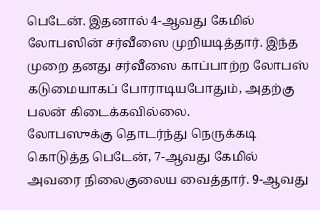பெடேன். இதனால் 4-ஆவது கேமில் லோபஸின் சர்வீஸை முறியடித்தார். இந்த முறை தனது சர்வீஸை காப்பாற்ற லோபஸ் கடுமையாகப் போராடியபோதும், அதற்கு பலன் கிடைக்கவில்லை.
லோபஸுக்கு தொடர்ந்து நெருக்கடி கொடுத்த பெடேன், 7-ஆவது கேமில் அவரை நிலைகுலைய வைத்தார். 9-ஆவது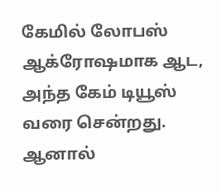கேமில் லோபஸ் ஆக்ரோஷமாக ஆட, அந்த கேம் டியூஸ் வரை சென்றது. ஆனால்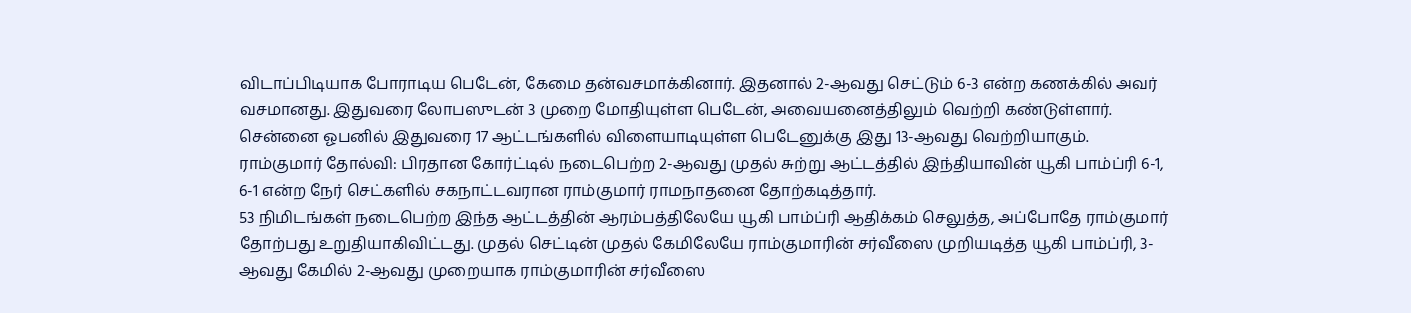விடாப்பிடியாக போராடிய பெடேன், கேமை தன்வசமாக்கினார். இதனால் 2-ஆவது செட்டும் 6-3 என்ற கணக்கில் அவர் வசமானது. இதுவரை லோபஸுடன் 3 முறை மோதியுள்ள பெடேன், அவையனைத்திலும் வெற்றி கண்டுள்ளார். சென்னை ஓபனில் இதுவரை 17 ஆட்டங்களில் விளையாடியுள்ள பெடேனுக்கு இது 13-ஆவது வெற்றியாகும்.
ராம்குமார் தோல்வி: பிரதான கோர்ட்டில் நடைபெற்ற 2-ஆவது முதல் சுற்று ஆட்டத்தில் இந்தியாவின் யூகி பாம்ப்ரி 6-1, 6-1 என்ற நேர் செட்களில் சகநாட்டவரான ராம்குமார் ராமநாதனை தோற்கடித்தார்.
53 நிமிடங்கள் நடைபெற்ற இந்த ஆட்டத்தின் ஆரம்பத்திலேயே யூகி பாம்ப்ரி ஆதிக்கம் செலுத்த, அப்போதே ராம்குமார் தோற்பது உறுதியாகிவிட்டது. முதல் செட்டின் முதல் கேமிலேயே ராம்குமாரின் சர்வீஸை முறியடித்த யூகி பாம்ப்ரி, 3-ஆவது கேமில் 2-ஆவது முறையாக ராம்குமாரின் சர்வீஸை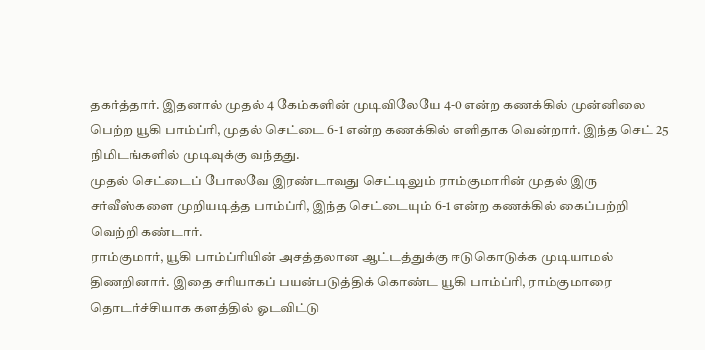தகர்த்தார். இதனால் முதல் 4 கேம்களின் முடிவிலேயே 4-0 என்ற கணக்கில் முன்னிலை பெற்ற யூகி பாம்ப்ரி, முதல் செட்டை 6-1 என்ற கணக்கில் எளிதாக வென்றார். இந்த செட் 25 நிமிடங்களில் முடிவுக்கு வந்தது.
முதல் செட்டைப் போலவே இரண்டாவது செட்டிலும் ராம்குமாரின் முதல் இரு சர்வீஸ்களை முறியடித்த பாம்ப்ரி, இந்த செட்டையும் 6-1 என்ற கணக்கில் கைப்பற்றி வெற்றி கண்டார்.
ராம்குமார், யூகி பாம்ப்ரியின் அசத்தலான ஆட்டத்துக்கு ஈடுகொடுக்க முடியாமல் திணறினார். இதை சரியாகப் பயன்படுத்திக் கொண்ட யூகி பாம்ப்ரி, ராம்குமாரை தொடர்ச்சியாக களத்தில் ஓடவிட்டு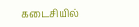கடைசியில்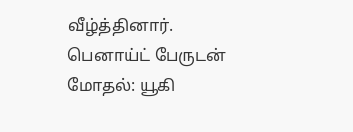வீழ்த்தினார்.
பெனாய்ட் பேருடன் மோதல்: யூகி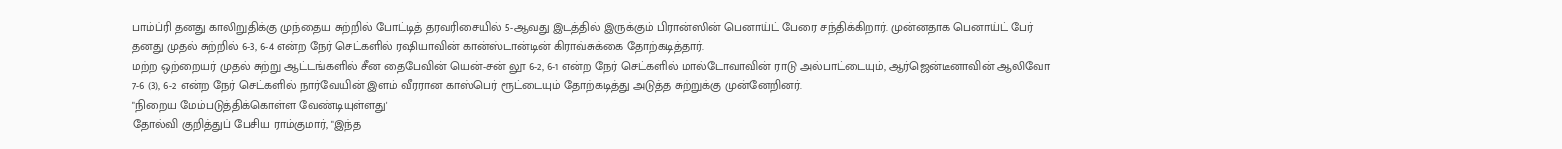பாம்ப்ரி தனது காலிறுதிக்கு முந்தைய சுற்றில் போட்டித் தரவரிசையில் 5-ஆவது இடத்தில் இருக்கும் பிரான்ஸின் பெனாய்ட் பேரை சந்திக்கிறார். முன்னதாக பெனாய்ட் பேர் தனது முதல் சுற்றில் 6-3, 6-4 என்ற நேர் செட்களில் ரஷியாவின் கான்ஸ்டான்டின் கிராவ்சுக்கை தோற்கடித்தார்.
மற்ற ஒற்றையர் முதல் சுற்று ஆட்டங்களில் சீன தைபேவின் யென்-சன் லூ 6-2, 6-1 என்ற நேர் செட்களில் மால்டோவாவின் ராடு அல்பாட்டையும், ஆர்ஜென்டீனாவின் ஆலிவோ 7-6 (3), 6-2 என்ற நேர் செட்களில் நார்வேயின் இளம் வீரரான காஸ்பெர் ரூட்டையும் தோற்கடித்து அடுத்த சுற்றுக்கு முன்னேறினர்.
"நிறைய மேம்படுத்திக்கொள்ள வேண்டியுள்ளது'
தோல்வி குறித்துப் பேசிய ராம்குமார், "இந்த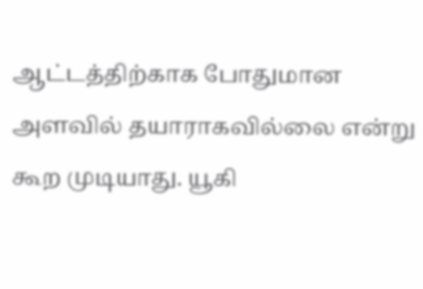ஆட்டத்திற்காக போதுமான அளவில் தயாராகவில்லை என்று கூற முடியாது. யூகி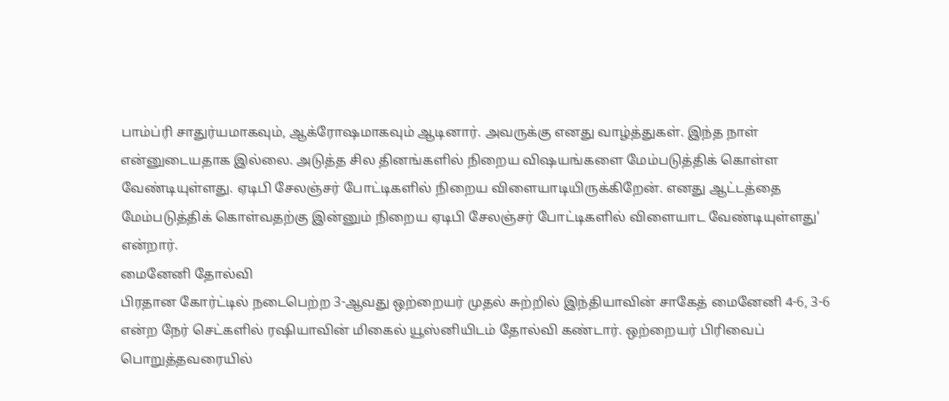பாம்ப்ரி சாதுர்யமாகவும், ஆக்ரோஷமாகவும் ஆடினார். அவருக்கு எனது வாழ்த்துகள். இந்த நாள் என்னுடையதாக இல்லை. அடுத்த சில தினங்களில் நிறைய விஷயங்களை மேம்படுத்திக் கொள்ள வேண்டியுள்ளது. ஏடிபி சேலஞ்சர் போட்டிகளில் நிறைய விளையாடியிருக்கிறேன். எனது ஆட்டத்தை மேம்படுத்திக் கொள்வதற்கு இன்னும் நிறைய ஏடிபி சேலஞ்சர் போட்டிகளில் விளையாட வேண்டியுள்ளது' என்றார்.
மைனேனி தோல்வி
பிரதான கோர்ட்டில் நடைபெற்ற 3-ஆவது ஒற்றையர் முதல் சுற்றில் இந்தியாவின் சாகேத் மைனேனி 4-6, 3-6 என்ற நேர் செட்களில் ரஷியாவின் மிகைல் யூஸ்னியிடம் தோல்வி கண்டார். ஒற்றையர் பிரிவைப் பொறுத்தவரையில்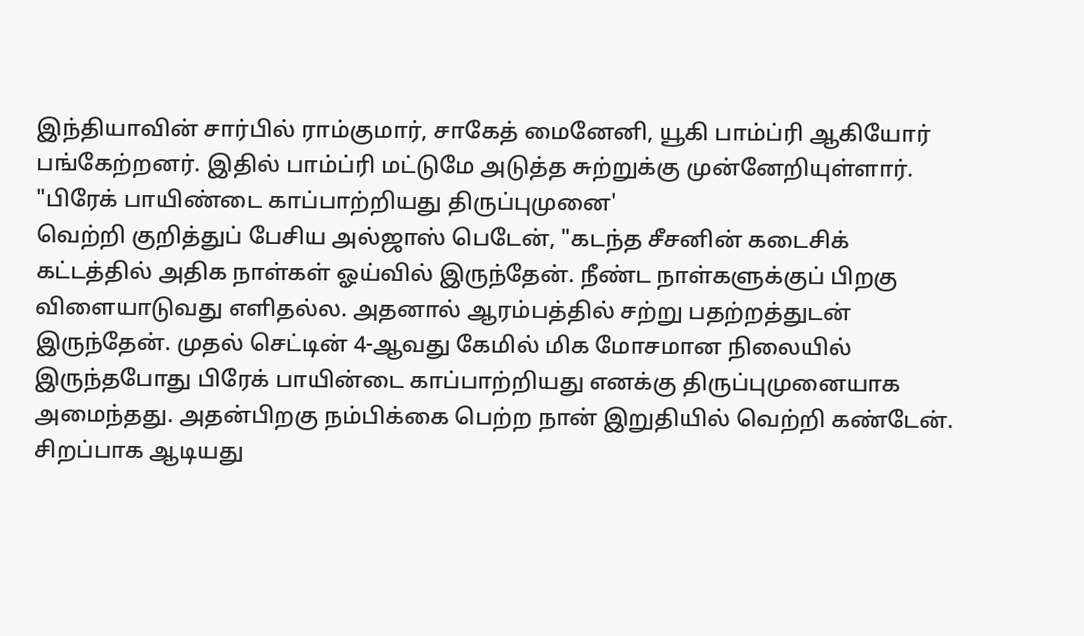இந்தியாவின் சார்பில் ராம்குமார், சாகேத் மைனேனி, யூகி பாம்ப்ரி ஆகியோர் பங்கேற்றனர். இதில் பாம்ப்ரி மட்டுமே அடுத்த சுற்றுக்கு முன்னேறியுள்ளார்.
"பிரேக் பாயிண்டை காப்பாற்றியது திருப்புமுனை'
வெற்றி குறித்துப் பேசிய அல்ஜாஸ் பெடேன், "கடந்த சீசனின் கடைசிக் கட்டத்தில் அதிக நாள்கள் ஓய்வில் இருந்தேன். நீண்ட நாள்களுக்குப் பிறகு விளையாடுவது எளிதல்ல. அதனால் ஆரம்பத்தில் சற்று பதற்றத்துடன் இருந்தேன். முதல் செட்டின் 4-ஆவது கேமில் மிக மோசமான நிலையில் இருந்தபோது பிரேக் பாயின்டை காப்பாற்றியது எனக்கு திருப்புமுனையாக அமைந்தது. அதன்பிறகு நம்பிக்கை பெற்ற நான் இறுதியில் வெற்றி கண்டேன். சிறப்பாக ஆடியது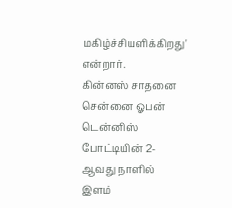மகிழ்ச்சியளிக்கிறது' என்றார்.
கின்னஸ் சாதனை
சென்னை ஓபன் டென்னிஸ் போட்டியின் 2-ஆவது நாளில் இளம்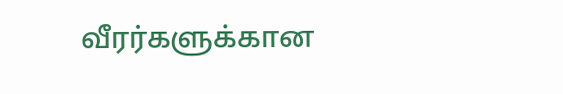வீரர்களுக்கான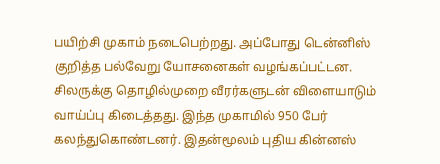பயிற்சி முகாம் நடைபெற்றது. அப்போது டென்னிஸ் குறித்த பல்வேறு யோசனைகள் வழங்கப்பட்டன. சிலருக்கு தொழில்முறை வீரர்களுடன் விளையாடும் வாய்ப்பு கிடைத்தது. இந்த முகாமில் 950 பேர் கலந்துகொண்டனர். இதன்மூலம் புதிய கின்னஸ்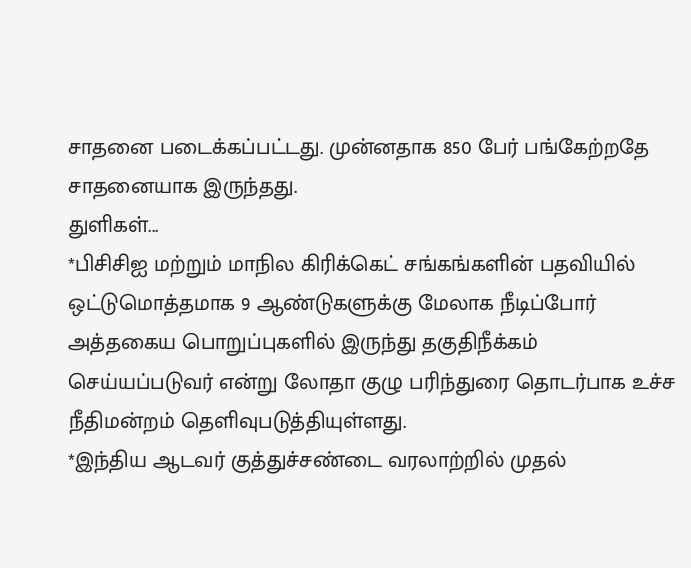சாதனை படைக்கப்பட்டது. முன்னதாக 850 பேர் பங்கேற்றதே சாதனையாக இருந்தது.
துளிகள்...
*பிசிசிஐ மற்றும் மாநில கிரிக்கெட் சங்கங்களின் பதவியில் ஒட்டுமொத்தமாக 9 ஆண்டுகளுக்கு மேலாக நீடிப்போர் அத்தகைய பொறுப்புகளில் இருந்து தகுதிநீக்கம் செய்யப்படுவர் என்று லோதா குழு பரிந்துரை தொடர்பாக உச்ச நீதிமன்றம் தெளிவுபடுத்தியுள்ளது.
*இந்திய ஆடவர் குத்துச்சண்டை வரலாற்றில் முதல்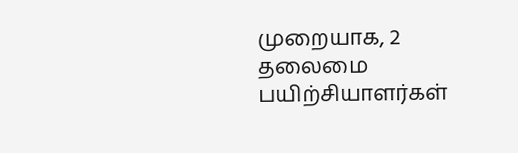முறையாக, 2 தலைமை பயிற்சியாளர்கள்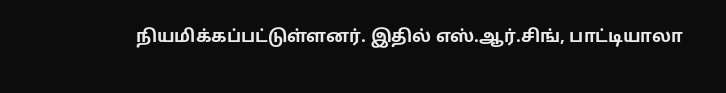நியமிக்கப்பட்டுள்ளனர். இதில் எஸ்.ஆர்.சிங், பாட்டியாலா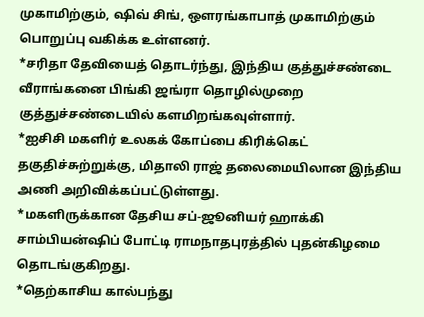முகாமிற்கும், ஷிவ் சிங், ஒளரங்காபாத் முகாமிற்கும் பொறுப்பு வகிக்க உள்ளனர்.
*சரிதா தேவியைத் தொடர்ந்து, இந்திய குத்துச்சண்டை வீராங்கனை பிங்கி ஜங்ரா தொழில்முறை குத்துச்சண்டையில் களமிறங்கவுள்ளார்.
*ஐசிசி மகளிர் உலகக் கோப்பை கிரிக்கெட் தகுதிச்சுற்றுக்கு, மிதாலி ராஜ் தலைமையிலான இந்திய அணி அறிவிக்கப்பட்டுள்ளது.
*மகளிருக்கான தேசிய சப்-ஜூனியர் ஹாக்கி சாம்பியன்ஷிப் போட்டி ராமநாதபுரத்தில் புதன்கிழமை தொடங்குகிறது.
*தெற்காசிய கால்பந்து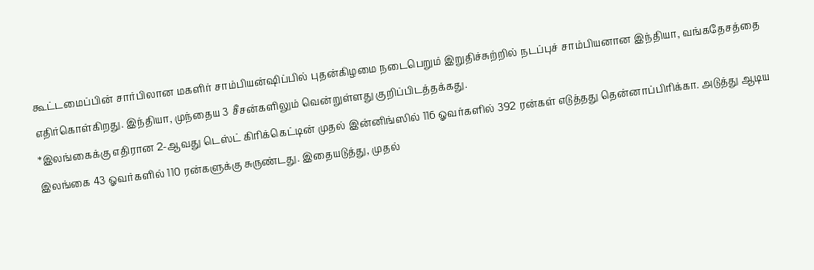கூட்டமைப்பின் சார்பிலான மகளிர் சாம்பியன்ஷிப்பில் புதன்கிழமை நடைபெறும் இறுதிச்சுற்றில் நடப்புச் சாம்பியனான இந்தியா, வங்கதேசத்தை எதிர்கொள்கிறது. இந்தியா, முந்தைய 3 சீசன்களிலும் வென்றுள்ளது குறிப்பிடத்தக்கது.
*இலங்கைக்கு எதிரான 2-ஆவது டெஸ்ட் கிரிக்கெட்டின் முதல் இன்னிங்ஸில் 116 ஓவர்களில் 392 ரன்கள் எடுத்தது தென்னாப்பிரிக்கா. அடுத்து ஆடிய இலங்கை 43 ஓவர்களில் 110 ரன்களுக்கு சுருண்டது. இதையடுத்து, முதல்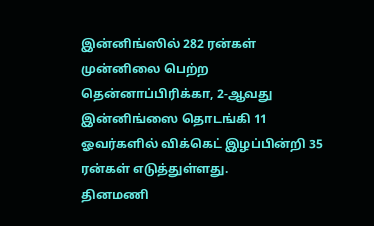இன்னிங்ஸில் 282 ரன்கள் முன்னிலை பெற்ற தென்னாப்பிரிக்கா, 2-ஆவது இன்னிங்ஸை தொடங்கி 11 ஓவர்களில் விக்கெட் இழப்பின்றி 35 ரன்கள் எடுத்துள்ளது.
தினமணி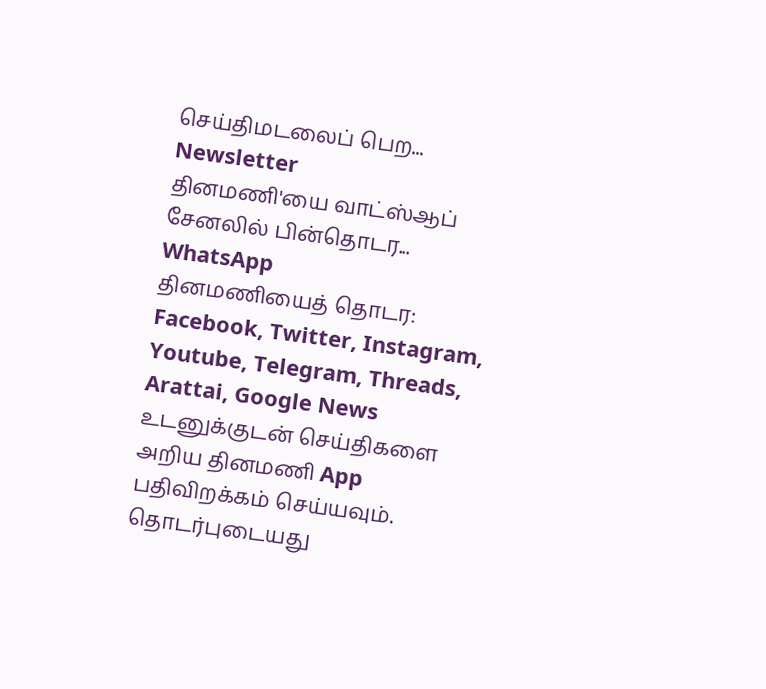செய்திமடலைப் பெற... Newsletter
தினமணி'யை வாட்ஸ்ஆப் சேனலில் பின்தொடர... WhatsApp
தினமணியைத் தொடர: Facebook, Twitter, Instagram, Youtube, Telegram, Threads, Arattai, Google News
உடனுக்குடன் செய்திகளை அறிய தினமணி App பதிவிறக்கம் செய்யவும்.
தொடர்புடையது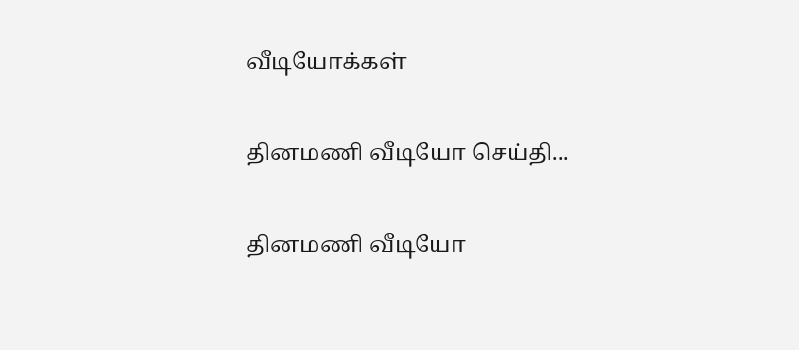வீடியோக்கள்

தினமணி வீடியோ செய்தி...

தினமணி வீடியோ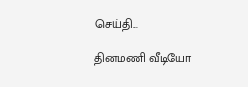செய்தி...

தினமணி வீடியோ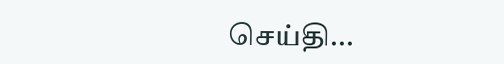செய்தி...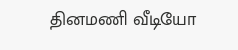தினமணி வீடியோ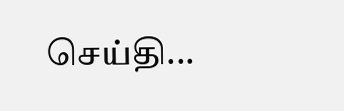செய்தி...